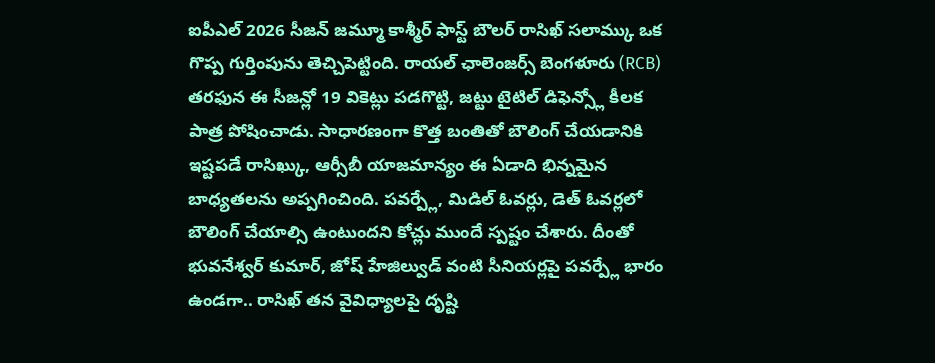ఐపీఎల్ 2026 సీజన్ జమ్మూ కాశ్మీర్ ఫాస్ట్ బౌలర్ రాసిఖ్ సలామ్కు ఒక గొప్ప గుర్తింపును తెచ్చిపెట్టింది. రాయల్ ఛాలెంజర్స్ బెంగళూరు (RCB) తరఫున ఈ సీజన్లో 19 వికెట్లు పడగొట్టి, జట్టు టైటిల్ డిఫెన్స్లో కీలక పాత్ర పోషించాడు. సాధారణంగా కొత్త బంతితో బౌలింగ్ చేయడానికి ఇష్టపడే రాసిఖ్కు, ఆర్సీబీ యాజమాన్యం ఈ ఏడాది భిన్నమైన బాధ్యతలను అప్పగించింది. పవర్ప్లే, మిడిల్ ఓవర్లు, డెత్ ఓవర్లలో బౌలింగ్ చేయాల్సి ఉంటుందని కోచ్లు ముందే స్పష్టం చేశారు. దీంతో భువనేశ్వర్ కుమార్, జోష్ హేజిల్వుడ్ వంటి సీనియర్లపై పవర్ప్లే భారం ఉండగా.. రాసిఖ్ తన వైవిధ్యాలపై దృష్టి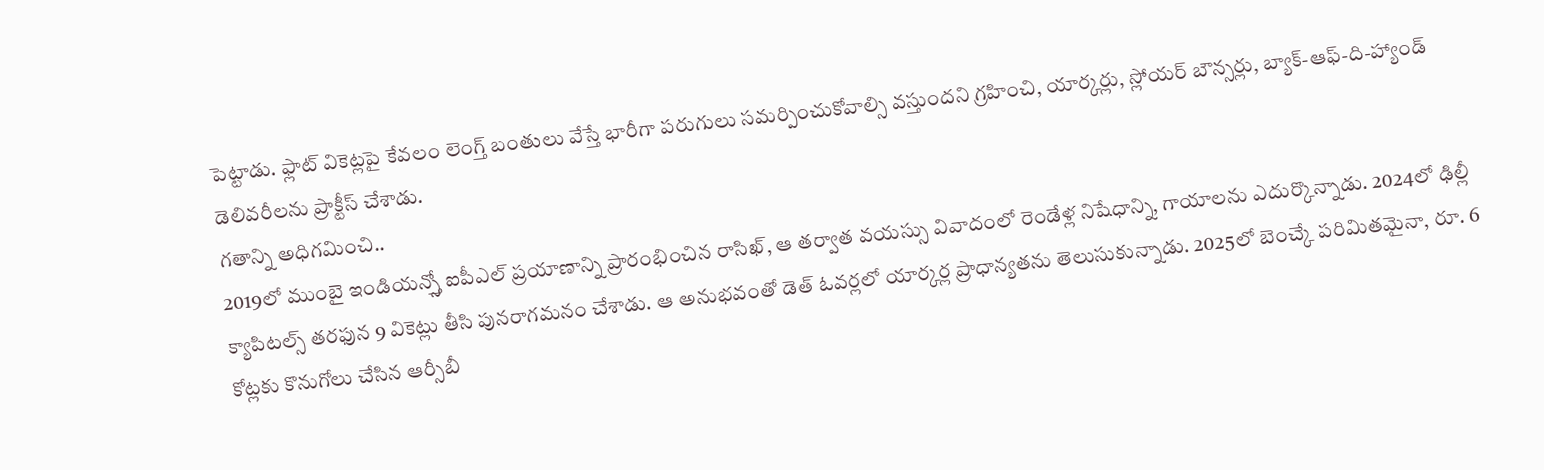పెట్టాడు. ఫ్లాట్ వికెట్లపై కేవలం లెంగ్త్ బంతులు వేస్తే భారీగా పరుగులు సమర్పించుకోవాల్సి వస్తుందని గ్రహించి, యార్కర్లు, స్లోయర్ బౌన్సర్లు, బ్యాక్-ఆఫ్-ది-హ్యాండ్ డెలివరీలను ప్రాక్టీస్ చేశాడు.
గతాన్ని అధిగమించి..
2019లో ముంబై ఇండియన్స్తో ఐపీఎల్ ప్రయాణాన్ని ప్రారంభించిన రాసిఖ్, ఆ తర్వాత వయస్సు వివాదంలో రెండేళ్ల నిషేధాన్ని, గాయాలను ఎదుర్కొన్నాడు. 2024లో ఢిల్లీ క్యాపిటల్స్ తరఫున 9 వికెట్లు తీసి పునరాగమనం చేశాడు. ఆ అనుభవంతో డెత్ ఓవర్లలో యార్కర్ల ప్రాధాన్యతను తెలుసుకున్నాడు. 2025లో బెంచ్కే పరిమితమైనా, రూ. 6 కోట్లకు కొనుగోలు చేసిన ఆర్సీబీ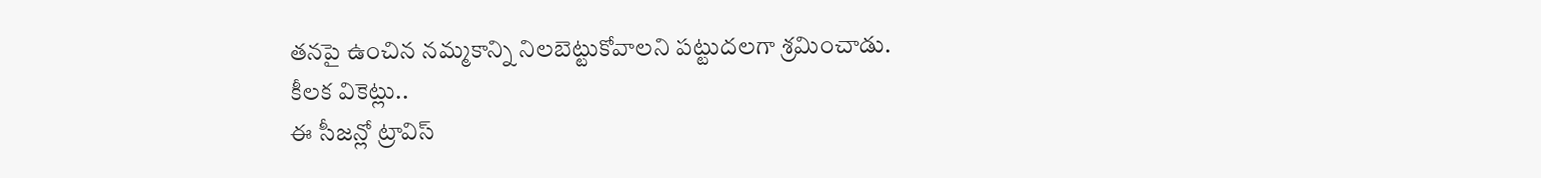తనపై ఉంచిన నమ్మకాన్ని నిలబెట్టుకోవాలని పట్టుదలగా శ్రమించాడు.
కీలక వికెట్లు..
ఈ సీజన్లో ట్రావిస్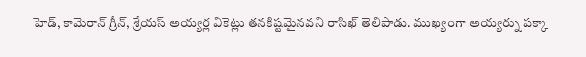హెడ్, కామెరాన్ గ్రీన్, శ్రేయస్ అయ్యర్ల వికెట్లు తనకిష్టమైనవని రాసిఖ్ తెలిపాడు. ముఖ్యంగా అయ్యర్ను పక్కా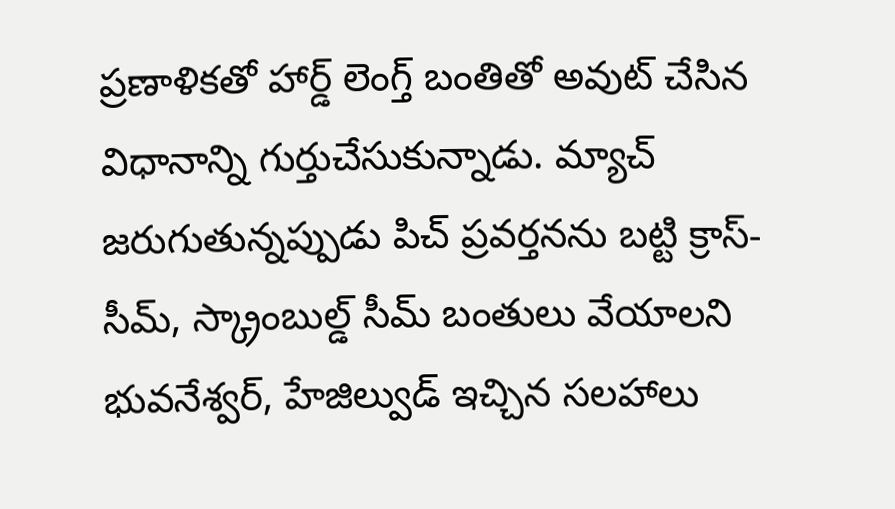ప్రణాళికతో హార్డ్ లెంగ్త్ బంతితో అవుట్ చేసిన విధానాన్ని గుర్తుచేసుకున్నాడు. మ్యాచ్ జరుగుతున్నప్పుడు పిచ్ ప్రవర్తనను బట్టి క్రాస్-సీమ్, స్క్రాంబుల్డ్ సీమ్ బంతులు వేయాలని భువనేశ్వర్, హేజిల్వుడ్ ఇచ్చిన సలహాలు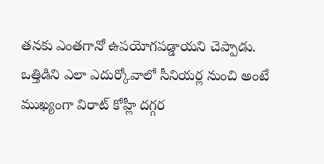తనకు ఎంతగానో ఉపయోగపడ్డాయని చెప్పాడు. ఒత్తిడిని ఎలా ఎదుర్కోవాలో సీనియర్ల నుంచి అంటే ముఖ్యంగా విరాట్ కోహ్లీ దగ్గర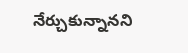నేర్చుకున్నానని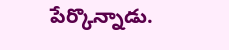పేర్కొన్నాడు.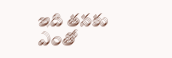ఇది తనకు ఎంతో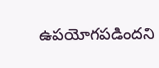ఉపయోగపడిందని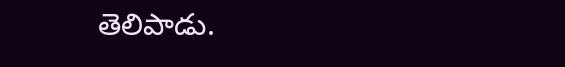తెలిపాడు.